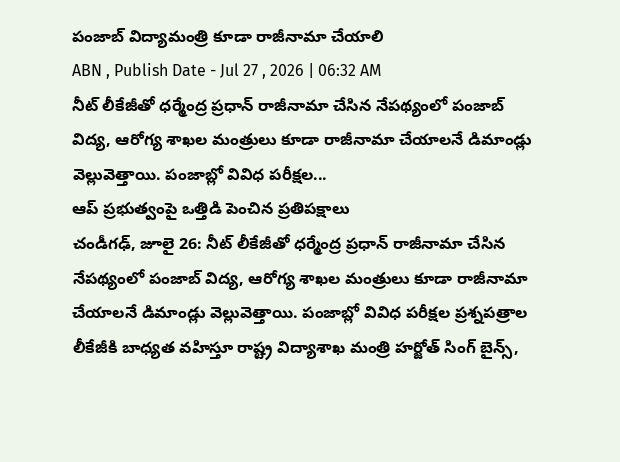పంజాబ్ విద్యామంత్రి కూడా రాజీనామా చేయాలి
ABN , Publish Date - Jul 27 , 2026 | 06:32 AM
నీట్ లీకేజీతో ధర్మేంద్ర ప్రధాన్ రాజీనామా చేసిన నేపథ్యంలో పంజాబ్ విద్య, ఆరోగ్య శాఖల మంత్రులు కూడా రాజీనామా చేయాలనే డిమాండ్లు వెల్లువెత్తాయి. పంజాబ్లో వివిధ పరీక్షల...
ఆప్ ప్రభుత్వంపై ఒత్తిడి పెంచిన ప్రతిపక్షాలు
చండీగఢ్, జూలై 26: నీట్ లీకేజీతో ధర్మేంద్ర ప్రధాన్ రాజీనామా చేసిన నేపథ్యంలో పంజాబ్ విద్య, ఆరోగ్య శాఖల మంత్రులు కూడా రాజీనామా చేయాలనే డిమాండ్లు వెల్లువెత్తాయి. పంజాబ్లో వివిధ పరీక్షల ప్రశ్నపత్రాల లీకేజీకి బాధ్యత వహిస్తూ రాష్ట్ర విద్యాశాఖ మంత్రి హర్జోత్ సింగ్ బైన్స్,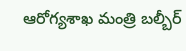ఆరోగ్యశాఖ మంత్రి బల్బీర్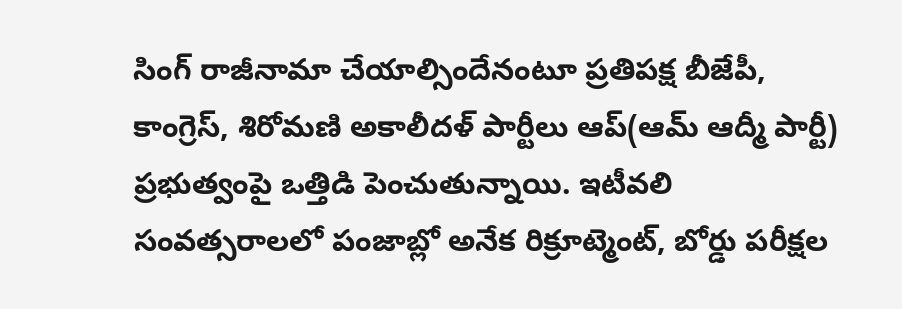సింగ్ రాజీనామా చేయాల్సిందేనంటూ ప్రతిపక్ష బీజేపీ, కాంగ్రెస్, శిరోమణి అకాలీదళ్ పార్టీలు ఆప్(ఆమ్ ఆద్మీ పార్టీ) ప్రభుత్వంపై ఒత్తిడి పెంచుతున్నాయి. ఇటీవలి సంవత్సరాలలో పంజాబ్లో అనేక రిక్రూట్మెంట్, బోర్డు పరీక్షల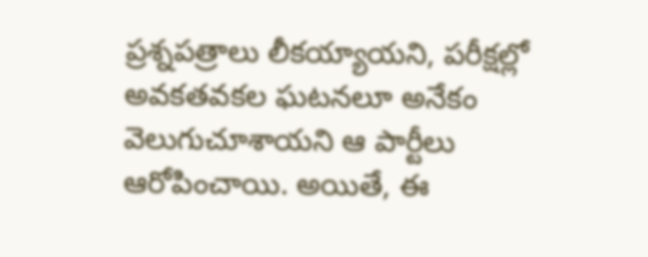ప్రశ్నపత్రాలు లీకయ్యాయని, పరీక్షల్లో అవకతవకల ఘటనలూ అనేకం వెలుగుచూశాయని ఆ పార్టీలు ఆరోపించాయి. అయితే, ఈ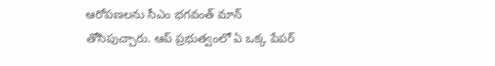ఆరోపణలను సీఎం భగవంత్ మాన్ తోసిపుచ్చారు. ఆప్ ప్రభుత్వంలో ఏ ఒక్క పేపర్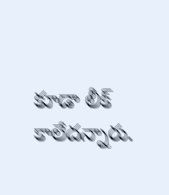కూడా లీక్ కాలేదన్నారు.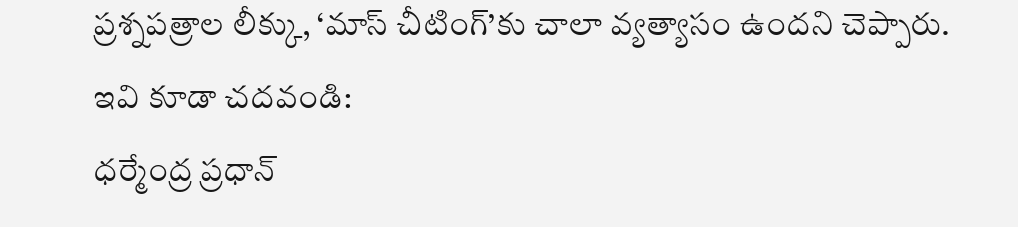ప్రశ్నపత్రాల లీక్కు, ‘మాస్ చీటింగ్’కు చాలా వ్యత్యాసం ఉందని చెప్పారు.
ఇవి కూడా చదవండి:
ధర్మేంద్ర ప్రధాన్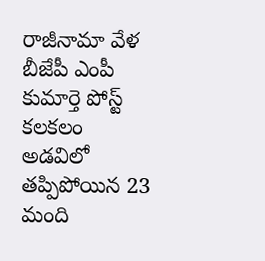రాజీనామా వేళ బీజేపీ ఎంపీ కుమార్తె పోస్ట్ కలకలం
అడవిలో తప్పిపోయిన 23 మంది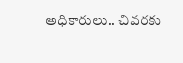అధికారులు.. చివరకు